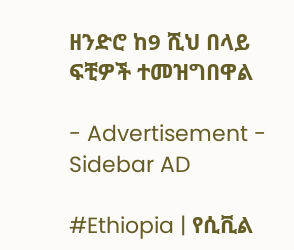ዘንድሮ ከ9 ሺህ በላይ ፍቺዎች ተመዝግበዋል

- Advertisement -
Sidebar AD

#Ethiopia | የሲቪል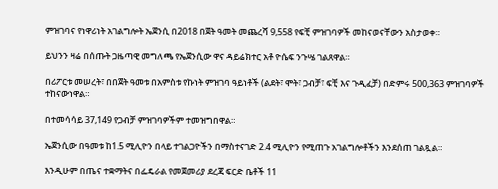ምዝገባና የነዋሪነት አገልግሎት ኤጀንሲ በ2018 በጀት ዓመት መጨረሻ 9,558 የፍቺ ምዝገባዎች መከናወናቸውን አስታወቀ።

ይህንን ዛሬ በሰጡት ጋዜጣዊ መግለጫ የኤጀንሲው ዋና ዳይሬክተር አቶ ዮሴፍ ንጉሤ ገልጸዋል።

በሪፖርቱ መሠረት፣ በበጀት ዓመቱ በአምስቱ የኩነት ምዝገባ ዓይነቶች (ልደት፣ ሞት፣ ጋብቻ፣ ፍቺ እና ጉዲፈቻ) በድምሩ 500,363 ምዝገባዎች ተከናውነዋል።

በተመሳሳይ 37,149 የጋብቻ ምዝገባዎችም ተመዝግበዋል።

ኤጀንሲው በዓመቱ ከ1.5 ሚሊዮን በላይ ተገልጋዮችን በማስተናገድ 2.4 ሚሊዮን የሚጠጉ አገልግሎቶችን እንደሰጠ ገልጿል።

እንዲሁም በጤና ተቋማትና በፌዴራል የመጀመሪያ ደረጃ ፍርድ ቤቶች 11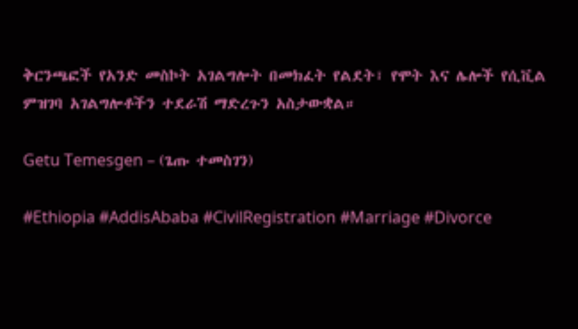ቅርንጫፎች የአንድ መስኮት አገልግሎት በመክፈት የልደት፣ የሞት እና ሌሎች የሲቪል ምዝገባ አገልግሎቶችን ተደራሽ ማድረጉን አስታውቋል።

Getu Temesgen – (ጌጡ ተመስገን)

#Ethiopia #AddisAbaba #CivilRegistration #Marriage #Divorce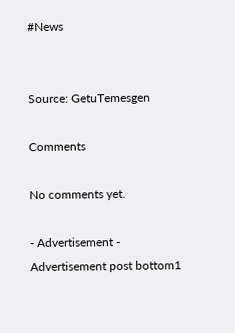#News


Source: GetuTemesgen

Comments

No comments yet.

- Advertisement -
Advertisement post bottom1